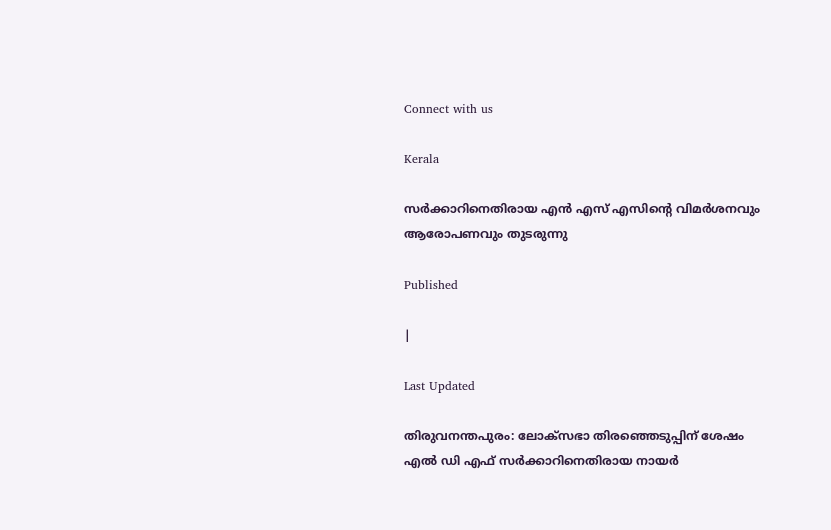Connect with us

Kerala

സര്‍ക്കാറിനെതിരായ എന്‍ എസ് എസിന്റെ വിമര്‍ശനവും ആരോപണവും തുടരുന്നു

Published

|

Last Updated

തിരുവനന്തപുരം: ലോക്‌സഭാ തിരഞ്ഞെടുപ്പിന് ശേഷം എല്‍ ഡി എഫ് സര്‍ക്കാറിനെതിരായ നായര്‍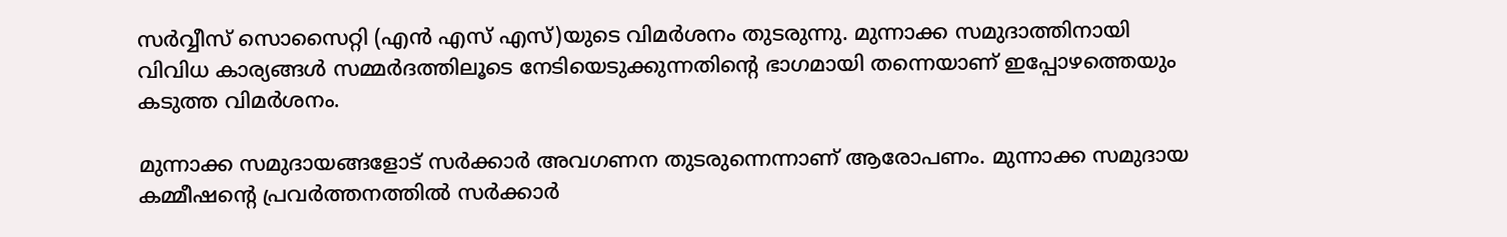സര്‍വ്വീസ് സൊസൈറ്റി (എന്‍ എസ് എസ്)യുടെ വിമര്‍ശനം തുടരുന്നു. മുന്നാക്ക സമുദാത്തിനായി വിവിധ കാര്യങ്ങള്‍ സമ്മര്‍ദത്തിലൂടെ നേടിയെടുക്കുന്നതിന്റെ ഭാഗമായി തന്നെയാണ് ഇപ്പോഴത്തെയും കടുത്ത വിമര്‍ശനം.

മുന്നാക്ക സമുദായങ്ങളോട് സര്‍ക്കാര്‍ അവഗണന തുടരുന്നെന്നാണ് ആരോപണം. മുന്നാക്ക സമുദായ കമ്മീഷന്റെ പ്രവര്‍ത്തനത്തില്‍ സര്‍ക്കാര്‍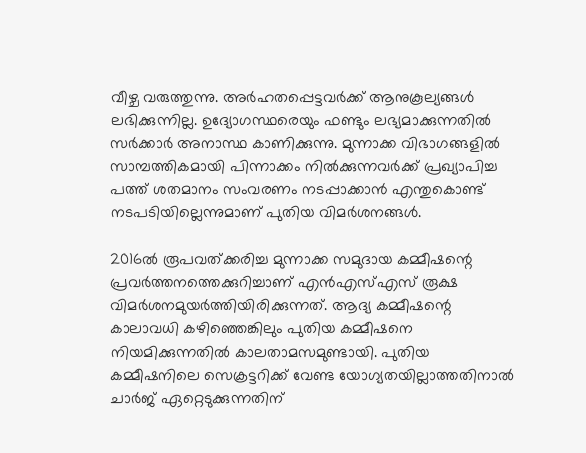വീഴ്ച വരുത്തുന്നു. അര്‍ഹതപ്പെട്ടവര്‍ക്ക് ആനുകൂല്യങ്ങള്‍ ലഭിക്കുന്നില്ല. ഉദ്യോഗസ്ഥരെയും ഫണ്ടും ലഭ്യമാക്കുന്നതില്‍ സര്‍ക്കാര്‍ അനാസ്ഥ കാണിക്കുന്നു. മുന്നാക്ക വിഭാഗങ്ങളില്‍ സാമ്പത്തികമായി പിന്നാക്കം നില്‍ക്കുന്നവര്‍ക്ക് പ്രഖ്യാപിച്ച പത്ത് ശതമാനം സംവരണം നടപ്പാക്കാന്‍ എന്തുകൊണ്ട് നടപടിയില്ലെന്നുമാണ് പുതിയ വിമര്‍ശനങ്ങള്‍.

2016ല്‍ രൂപവത്ക്കരിച്ച മുന്നാക്ക സമുദായ കമ്മീഷന്റെ പ്രവര്‍ത്തനത്തെക്കുറിച്ചാണ് എന്‍എസ്എസ് രൂക്ഷ വിമര്‍ശനമുയര്‍ത്തിയിരിക്കുന്നത്. ആദ്യ കമ്മീഷന്റെ കാലാവധി കഴിഞ്ഞെങ്കിലും പുതിയ കമ്മീഷനെ നിയമിക്കുന്നതില്‍ കാലതാമസമുണ്ടായി. പുതിയ കമ്മീഷനിലെ സെക്രട്ടറിക്ക് വേണ്ട യോഗ്യതയില്ലാത്തതിനാല്‍ ചാര്‍ജ് ഏറ്റെടുക്കുന്നതിന്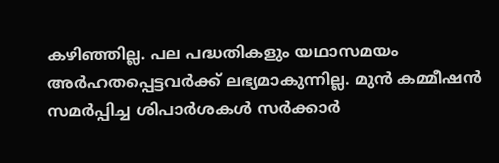കഴിഞ്ഞില്ല. പല പദ്ധതികളും യഥാസമയം അര്‍ഹതപ്പെട്ടവര്‍ക്ക് ലഭ്യമാകുന്നില്ല. മുന്‍ കമ്മീഷന്‍ സമര്‍പ്പിച്ച ശിപാര്‍ശകള്‍ സര്‍ക്കാര്‍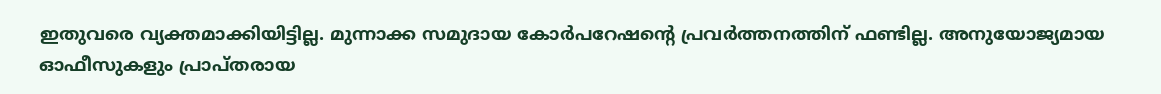ഇതുവരെ വ്യക്തമാക്കിയിട്ടില്ല. മുന്നാക്ക സമുദായ കോര്‍പറേഷന്റെ പ്രവര്‍ത്തനത്തിന് ഫണ്ടില്ല. അനുയോജ്യമായ ഓഫീസുകളും പ്രാപ്തരായ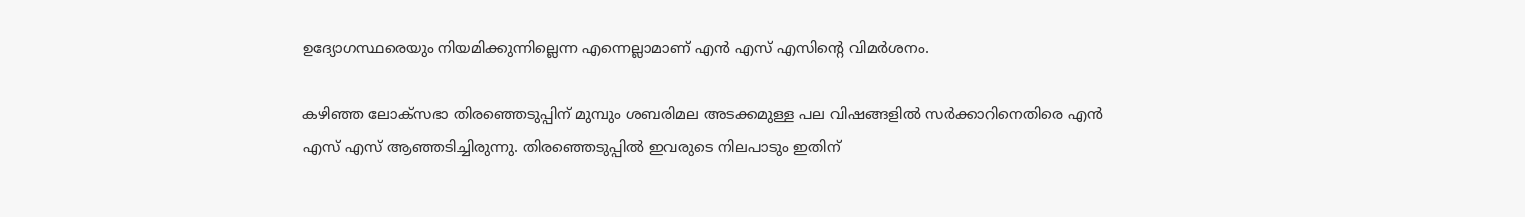ഉദ്യോഗസ്ഥരെയും നിയമിക്കുന്നില്ലെന്ന എന്നെല്ലാമാണ് എന്‍ എസ് എസിന്റെ വിമര്‍ശനം.

കഴിഞ്ഞ ലോക്‌സഭാ തിരഞ്ഞെടുപ്പിന് മുമ്പും ശബരിമല അടക്കമുള്ള പല വിഷങ്ങളില്‍ സര്‍ക്കാറിനെതിരെ എന്‍ എസ് എസ് ആഞ്ഞടിച്ചിരുന്നു. തിരഞ്ഞെടുപ്പില്‍ ഇവരുടെ നിലപാടും ഇതിന്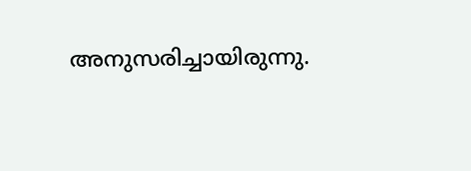അനുസരിച്ചായിരുന്നു.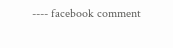---- facebook comment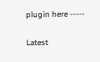plugin here -----

Latest